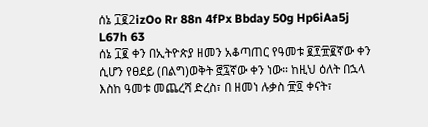ሰኔ ፲፪2izOo Rr 88n 4fPx Bbday 50g Hp6iAa5j L67h 63
ሰኔ ፲፪ ቀን በኢትዮጵያ ዘመን አቆጣጠር የዓመቱ ፪፻፹፪ኛው ቀን ሲሆን የፀደይ (በልግ)ወቅት ፸፯ኛው ቀን ነው። ከዚህ ዕለት በኋላ እስከ ዓመቱ መጨረሻ ድረስ፣ በ ዘመነ ሉቃስ ፹፬ ቀናት፣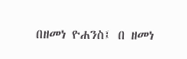በዘመነ ዮሐንስ፤ በ ዘመነ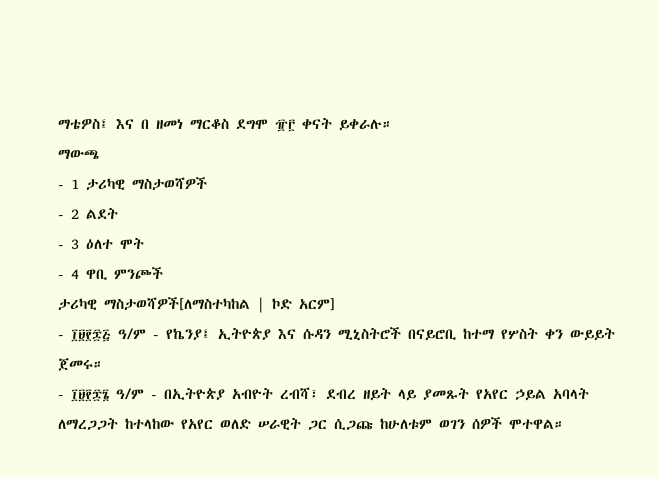ማቴዎስ፤ እና በ ዘመነ ማርቆስ ደግሞ ፹፫ ቀናት ይቀራሉ።
ማውጫ
- 1 ታሪካዊ ማስታወሻዎች
- 2 ልደት
- 3 ዕለተ ሞት
- 4 ዋቢ ምንጮች
ታሪካዊ ማስታወሻዎች[ለማስተካከል | ኮድ አርም]
- ፲፱፻፷፭ ዓ/ም - የኬንያ፤ ኢትዮጵያ እና ሱዳን ሚኒስትሮች በናይሮቢ ከተማ የሦስት ቀን ውይይት ጀመሩ።
- ፲፱፻፷፮ ዓ/ም - በኢትዮጵያ አብዮት ረብሻ፣ ደብረ ዘይት ላይ ያመጹት የአየር ኃይል አባላት ለማረጋጋት ከተላከው የአየር ወለድ ሠራዊት ጋር ሲጋጩ ከሁለቱም ወገን ሰዎች ሞተዋል።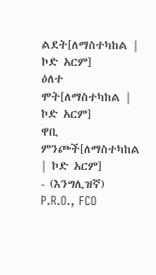ልደት[ለማስተካከል | ኮድ አርም]
ዕለተ ሞት[ለማስተካከል | ኮድ አርም]
ዋቢ ምንጮች[ለማስተካከል | ኮድ አርም]
- (እንግሊዝኛ) P.R.O., FCO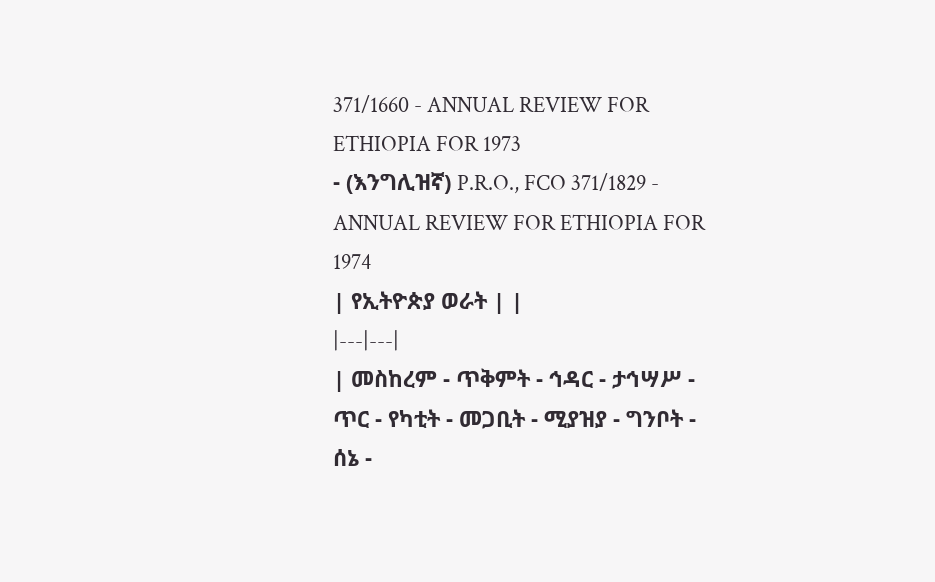371/1660 - ANNUAL REVIEW FOR ETHIOPIA FOR 1973
- (እንግሊዝኛ) P.R.O., FCO 371/1829 - ANNUAL REVIEW FOR ETHIOPIA FOR 1974
| የኢትዮጵያ ወራት | |
|---|---|
| መስከረም - ጥቅምት - ኅዳር - ታኅሣሥ - ጥር - የካቲት - መጋቢት - ሚያዝያ - ግንቦት - ሰኔ -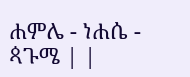ሐምሌ - ነሐሴ - ጳጉሜ | |